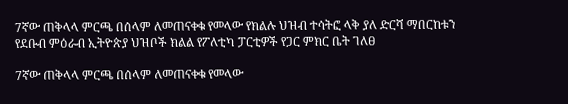7ኛው ጠቅላላ ምርጫ በሰላም ለመጠናቀቁ የመላው የክልሉ ህዝብ ተሳትፎ ላቅ ያለ ድርሻ ማበርከቱን የደቡብ ምዕራብ ኢትዮጵያ ህዝቦች ክልል የፖለቲካ ፓርቲዎች የጋር ምክር ቤት ገለፀ

7ኛው ጠቅላላ ምርጫ በሰላም ለመጠናቀቁ የመላው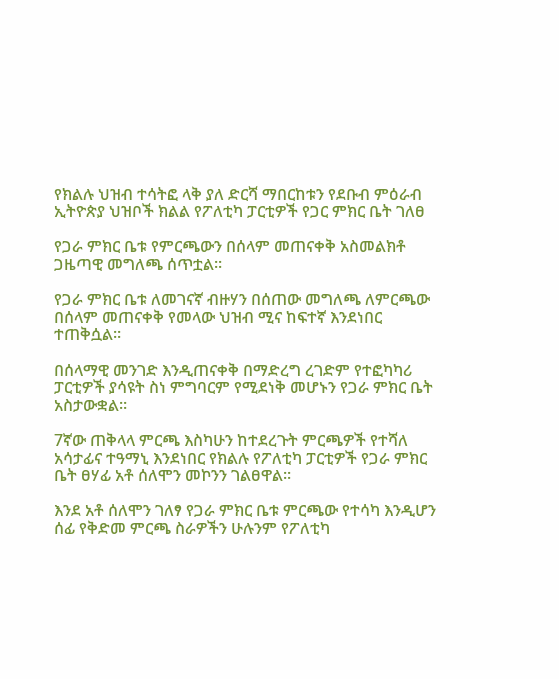የክልሉ ህዝብ ተሳትፎ ላቅ ያለ ድርሻ ማበርከቱን የደቡብ ምዕራብ ኢትዮጵያ ህዝቦች ክልል የፖለቲካ ፓርቲዎች የጋር ምክር ቤት ገለፀ

የጋራ ምክር ቤቱ የምርጫውን በሰላም መጠናቀቅ አስመልክቶ ጋዜጣዊ መግለጫ ሰጥቷል፡፡

የጋራ ምክር ቤቱ ለመገናኛ ብዙሃን በሰጠው መግለጫ ለምርጫው በሰላም መጠናቀቅ የመላው ህዝብ ሚና ከፍተኛ እንደነበር ተጠቅሷል።

በሰላማዊ መንገድ እንዲጠናቀቅ በማድረግ ረገድም የተፎካካሪ ፓርቲዎች ያሳዩት ስነ ምግባርም የሚደነቅ መሆኑን የጋራ ምክር ቤት አስታውቋል።

7ኛው ጠቅላላ ምርጫ እስካሁን ከተደረጉት ምርጫዎች የተሻለ አሳታፊና ተዓማኒ እንደነበር የክልሉ የፖለቲካ ፓርቲዎች የጋራ ምክር ቤት ፀሃፊ አቶ ሰለሞን መኮንን ገልፀዋል፡፡

እንደ አቶ ሰለሞን ገለፃ የጋራ ምክር ቤቱ ምርጫው የተሳካ እንዲሆን ሰፊ የቅድመ ምርጫ ስራዎችን ሁሉንም የፖለቲካ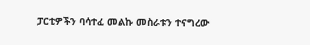ፓርቲዎችን ባሳተፈ መልኩ መስራቱን ተናግረው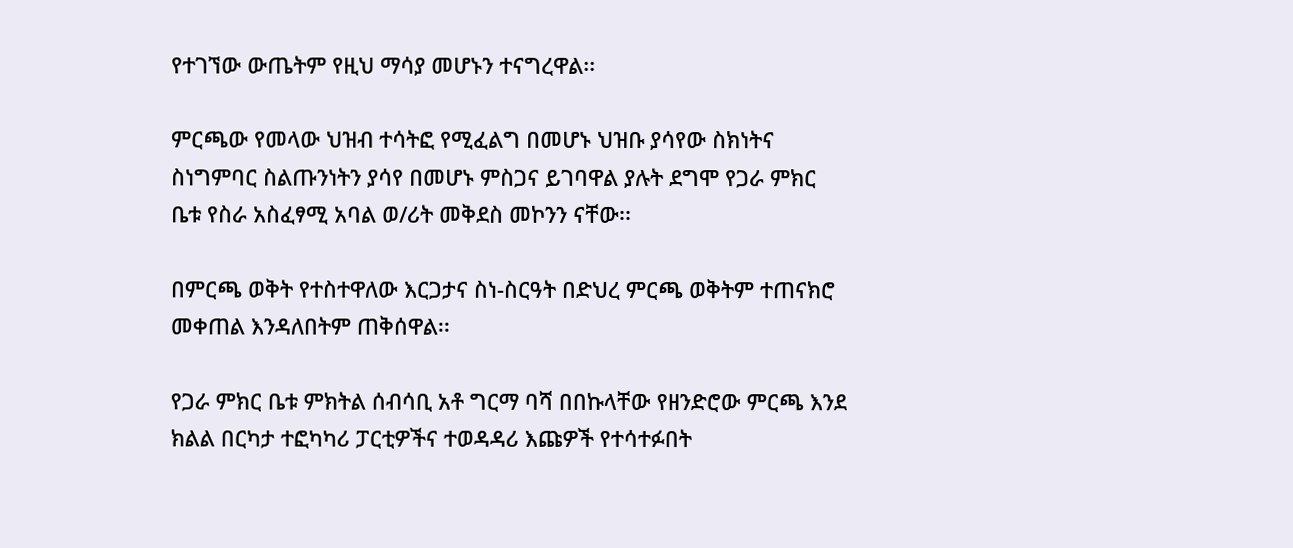የተገኘው ውጤትም የዚህ ማሳያ መሆኑን ተናግረዋል፡፡

ምርጫው የመላው ህዝብ ተሳትፎ የሚፈልግ በመሆኑ ህዝቡ ያሳየው ስክነትና ስነግምባር ስልጡንነትን ያሳየ በመሆኑ ምስጋና ይገባዋል ያሉት ደግሞ የጋራ ምክር ቤቱ የስራ አስፈፃሚ አባል ወ/ሪት መቅደስ መኮንን ናቸው፡፡

በምርጫ ወቅት የተስተዋለው እርጋታና ስነ-ስርዓት በድህረ ምርጫ ወቅትም ተጠናክሮ መቀጠል እንዳለበትም ጠቅሰዋል፡፡

የጋራ ምክር ቤቱ ምክትል ሰብሳቢ አቶ ግርማ ባሻ በበኩላቸው የዘንድሮው ምርጫ እንደ ክልል በርካታ ተፎካካሪ ፓርቲዎችና ተወዳዳሪ እጩዎች የተሳተፉበት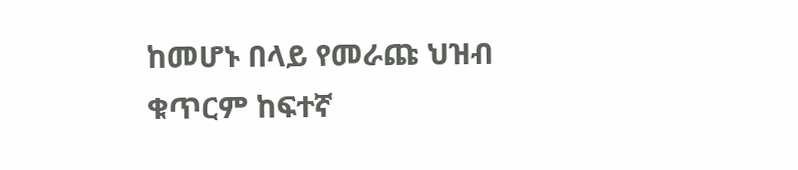ከመሆኑ በላይ የመራጩ ህዝብ ቁጥርም ከፍተኛ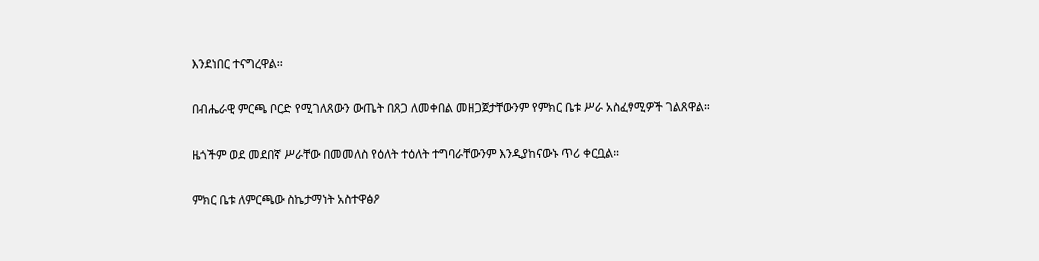እንደነበር ተናግረዋል፡፡

በብሔራዊ ምርጫ ቦርድ የሚገለጸውን ውጤት በጸጋ ለመቀበል መዘጋጀታቸውንም የምክር ቤቱ ሥራ አስፈፃሚዎች ገልጸዋል።

ዜጎችም ወደ መደበኛ ሥራቸው በመመለስ የዕለት ተዕለት ተግባራቸውንም እንዲያከናውኑ ጥሪ ቀርቧል።

ምክር ቤቱ ለምርጫው ስኬታማነት አስተዋፅዖ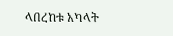ላበረከቱ አካላት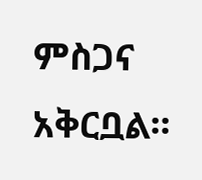ምስጋና አቅርቧል፡፡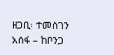ዘጋቢ፡ ተመስገን አሰፋ – ከቦንጋ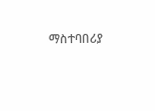ማስተባበሪያ